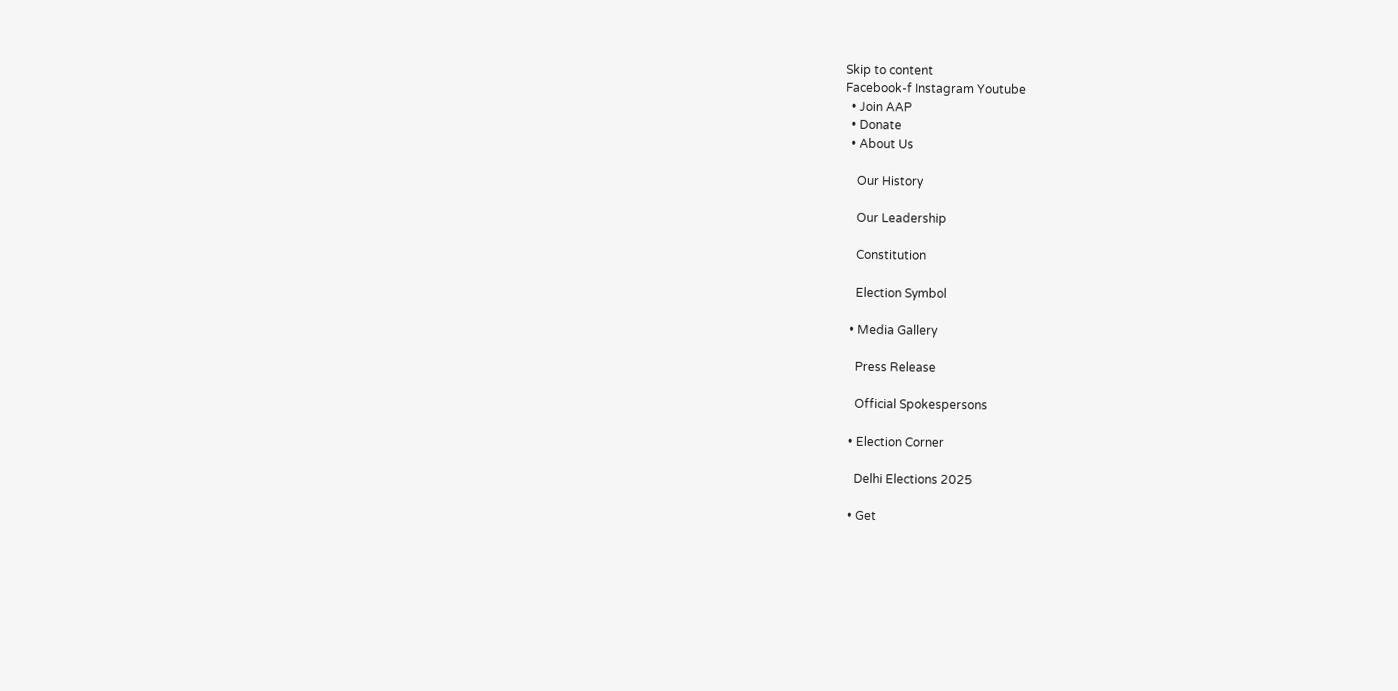Skip to content
Facebook-f Instagram Youtube
  • Join AAP
  • Donate
  • About Us

    Our History

    Our Leadership

    Constitution

    Election Symbol

  • Media Gallery

    Press Release

    Official Spokespersons

  • Election Corner

    Delhi Elections 2025

  • Get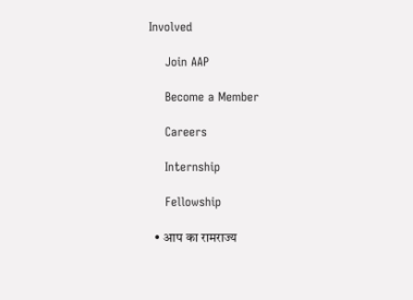Involved

    Join AAP

    Become a Member

    Careers

    Internship

    Fellowship

  • आप का रामराज्य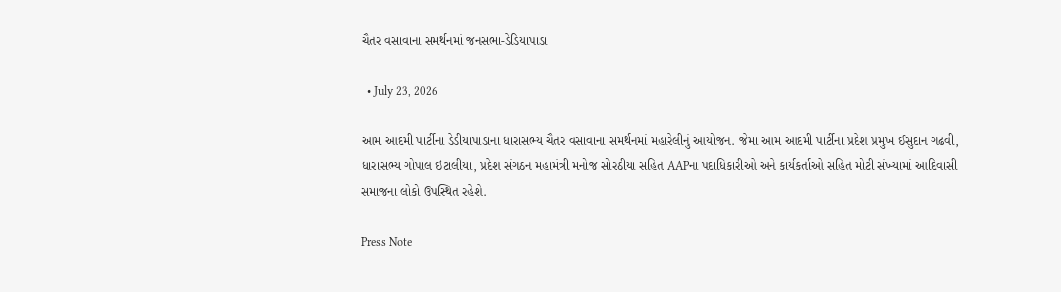ચૈતર વસાવાના સમર્થનમાં જનસભા-ડેડિયાપાડા

  • July 23, 2026

આમ આદમી પાર્ટીના ડેડીયાપાડાના ધારાસભ્ય ચૈતર વસાવાના સમર્થનમાં મહારેલીનું આયોજન. જેમા આમ આદમી પાર્ટીના પ્રદેશ પ્રમુખ ઈસુદાન ગઢવી, ધારાસભ્ય ગોપાલ ઇટાલીયા, પ્રદેશ સંગઠન મહામંત્રી મનોજ સોરઠીયા સહિત AAPના પદાધિકારીઓ અને કાર્યકર્તાઓ સહિત મોટી સંખ્યામાં આદિવાસી સમાજના લોકો ઉપસ્થિત રહેશે.

Press Note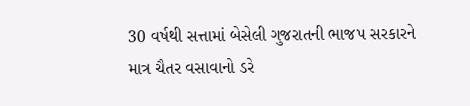30 વર્ષથી સત્તામાં બેસેલી ગુજરાતની ભાજપ સરકારને માત્ર ચૈતર વસાવાનો ડરે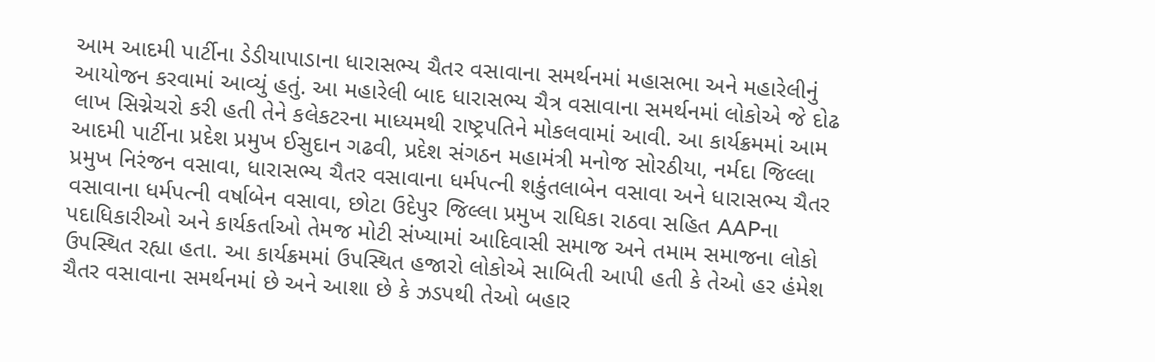આમ આદમી પાર્ટીના ડેડીયાપાડાના ધારાસભ્ય ચૈતર વસાવાના સમર્થનમાં મહાસભા અને મહારેલીનું આયોજન કરવામાં આવ્યું હતું. આ મહારેલી બાદ ધારાસભ્ય ચૈત્ર વસાવાના સમર્થનમાં લોકોએ જે દોઢ લાખ સિગ્નેચરો કરી હતી તેને કલેકટરના માધ્યમથી રાષ્ટ્રપતિને મોકલવામાં આવી. આ કાર્યક્રમમાં આમ આદમી પાર્ટીના પ્રદેશ પ્રમુખ ઈસુદાન ગઢવી, પ્રદેશ સંગઠન મહામંત્રી મનોજ સોરઠીયા, નર્મદા જિલ્લા પ્રમુખ નિરંજન વસાવા, ધારાસભ્ય ચૈતર વસાવાના ધર્મપત્ની શકુંતલાબેન વસાવા અને ધારાસભ્ય ચૈતર વસાવાના ધર્મપત્ની વર્ષાબેન વસાવા, છોટા ઉદેપુર જિલ્લા પ્રમુખ રાધિકા રાઠવા સહિત AAPના પદાધિકારીઓ અને કાર્યકર્તાઓ તેમજ મોટી સંખ્યામાં આદિવાસી સમાજ અને તમામ સમાજના લોકો ઉપસ્થિત રહ્યા હતા. આ કાર્યક્રમમાં ઉપસ્થિત હજારો લોકોએ સાબિતી આપી હતી કે તેઓ હર હંમેશ ચૈતર વસાવાના સમર્થનમાં છે અને આશા છે કે ઝડપથી તેઓ બહાર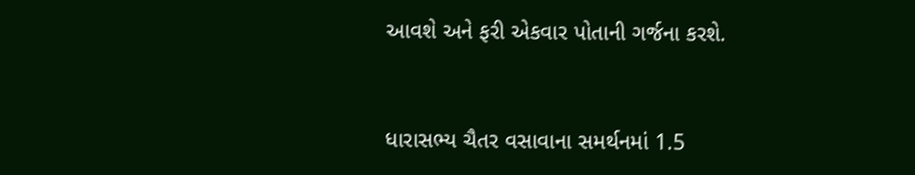આવશે અને ફરી એકવાર પોતાની ગર્જના કરશે.


ધારાસભ્ય ચૈતર વસાવાના સમર્થનમાં 1.5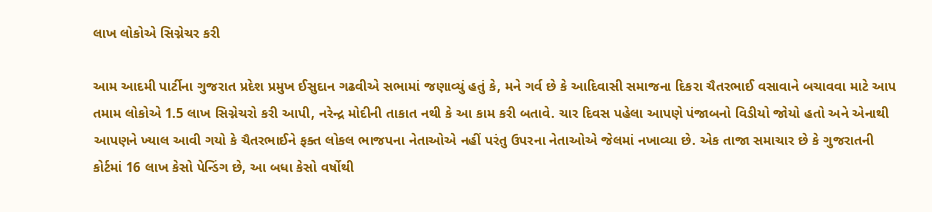લાખ લોકોએ સિગ્નેચર કરી

આમ આદમી પાર્ટીના ગુજરાત પ્રદેશ પ્રમુખ ઈસુદાન ગઢવીએ સભામાં જણાવ્યું હતું કે, મને ગર્વ છે કે આદિવાસી સમાજના દિકરા ચૈતરભાઈ વસાવાને બચાવવા માટે આપ તમામ લોકોએ 1.5 લાખ સિગ્નેચરો કરી આપી, નરેન્દ્ર મોદીની તાકાત નથી કે આ કામ કરી બતાવે. ચાર દિવસ પહેલા આપણે પંજાબનો વિડીયો જોયો હતો અને એનાથી આપણને ખ્યાલ આવી ગયો કે ચૈતરભાઈને ફક્ત લોકલ ભાજપના નેતાઓએ નહીં પરંતુ ઉપરના નેતાઓએ જેલમાં નખાવ્યા છે. એક તાજા સમાચાર છે કે ગુજરાતની કોર્ટમાં 16 લાખ કેસો પેન્ડિંગ છે, આ બધા કેસો વર્ષોથી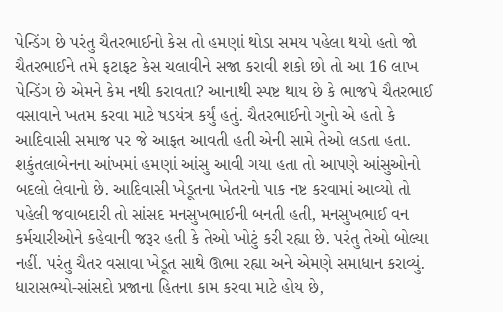પેન્ડિંગ છે પરંતુ ચૈતરભાઈનો કેસ તો હમણાં થોડા સમય પહેલા થયો હતો જો ચૈતરભાઈને તમે ફટાફટ કેસ ચલાવીને સજા કરાવી શકો છો તો આ 16 લાખ પેન્ડિંગ છે એમને કેમ નથી કરાવતા? આનાથી સ્પષ્ટ થાય છે કે ભાજપે ચૈતરભાઈ વસાવાને ખતમ કરવા માટે ષડયંત્ર કર્યું હતું. ચૈતરભાઈનો ગુનો એ હતો કે આદિવાસી સમાજ પર જે આફત આવતી હતી એની સામે તેઓ લડતા હતા. શકુંતલાબેનના આંખમાં હમણાં આંસુ આવી ગયા હતા તો આપણે આંસુઓનો બદલો લેવાનો છે. આદિવાસી ખેડૂતના ખેતરનો પાક નષ્ટ કરવામાં આવ્યો તો પહેલી જવાબદારી તો સાંસદ મનસુખભાઈની બનતી હતી, મનસુખભાઈ વન કર્મચારીઓને કહેવાની જરૂર હતી કે તેઓ ખોટું કરી રહ્યા છે. પરંતુ તેઓ બોલ્યા નહીં. પરંતુ ચૈતર વસાવા ખેડૂત સાથે ઊભા રહ્યા અને એમણે સમાધાન કરાવ્યું. ધારાસભ્યો-સાંસદો પ્રજાના હિતના કામ કરવા માટે હોય છે,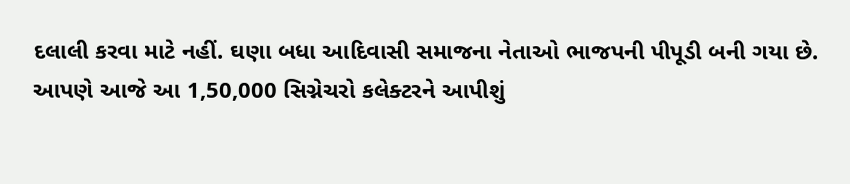દલાલી કરવા માટે નહીં. ઘણા બધા આદિવાસી સમાજના નેતાઓ ભાજપની પીપૂડી બની ગયા છે. આપણે આજે આ 1,50,000 સિગ્નેચરો કલેક્ટરને આપીશું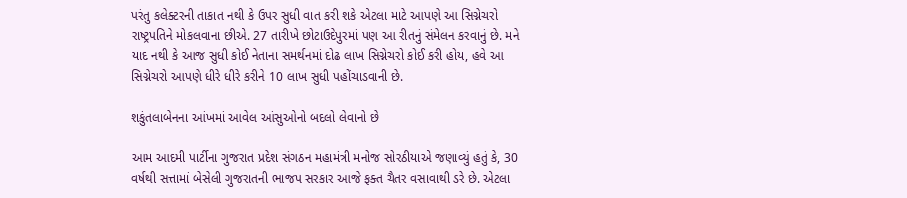પરંતુ કલેક્ટરની તાકાત નથી કે ઉપર સુધી વાત કરી શકે એટલા માટે આપણે આ સિગ્નેચરો રાષ્ટ્રપતિને મોકલવાના છીએ. 27 તારીખે છોટાઉદેપુરમાં પણ આ રીતનું સંમેલન કરવાનું છે. મને યાદ નથી કે આજ સુધી કોઈ નેતાના સમર્થનમાં દોઢ લાખ સિગ્નેચરો કોઈ કરી હોય, હવે આ સિગ્નેચરો આપણે ધીરે ધીરે કરીને 10 લાખ સુધી પહોંચાડવાની છે.

શકુંતલાબેનના આંખમાં આવેલ આંસુઓનો બદલો લેવાનો છે

આમ આદમી પાર્ટીના ગુજરાત પ્રદેશ સંગઠન મહામંત્રી મનોજ સોરઠીયાએ જણાવ્યું હતું કે, 30 વર્ષથી સત્તામાં બેસેલી ગુજરાતની ભાજપ સરકાર આજે ફક્ત ચૈતર વસાવાથી ડરે છે. એટલા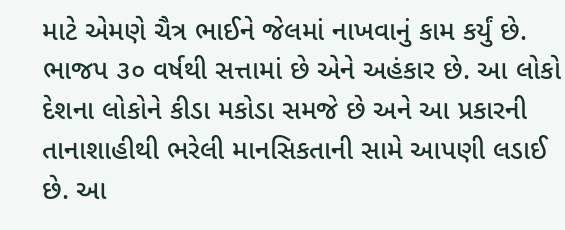માટે એમણે ચૈત્ર ભાઈને જેલમાં નાખવાનું કામ કર્યું છે. ભાજપ ૩૦ વર્ષથી સત્તામાં છે એને અહંકાર છે. આ લોકો દેશના લોકોને કીડા મકોડા સમજે છે અને આ પ્રકારની તાનાશાહીથી ભરેલી માનસિકતાની સામે આપણી લડાઈ છે. આ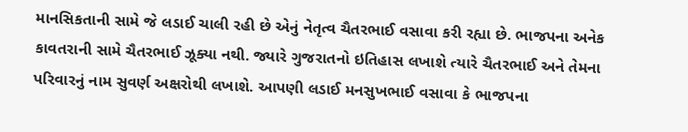માનસિકતાની સામે જે લડાઈ ચાલી રહી છે એનું નેતૃત્વ ચૈતરભાઈ વસાવા કરી રહ્યા છે. ભાજપના અનેક કાવતરાની સામે ચૈતરભાઈ ઝૂક્યા નથી. જ્યારે ગુજરાતનો ઇતિહાસ લખાશે ત્યારે ચૈતરભાઈ અને તેમના પરિવારનું નામ સુવર્ણ અક્ષરોથી લખાશે. આપણી લડાઈ મનસુખભાઈ વસાવા કે ભાજપના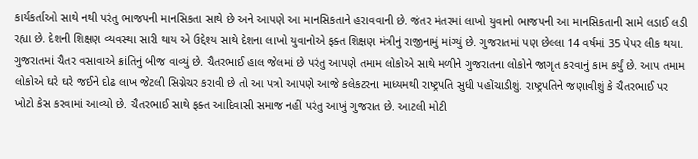કાર્યકર્તાઓ સાથે નથી પરંતુ ભાજપની માનસિકતા સાથે છે અને આપણે આ માનસિકતાને હરાવવાની છે. જંતર મંતરમાં લાખો યુવાનો ભાજપની આ માનસિકતાની સામે લડાઈ લડી રહ્યા છે. દેશની શિક્ષણ વ્યવસ્થા સારી થાય એ ઉદ્દેશ્ય સાથે દેશના લાખો યુવાનોએ ફક્ત શિક્ષણ મંત્રીનું રાજીનામું માંગ્યું છે. ગુજરાતમાં પણ છેલ્લા 14 વર્ષમાં 35 પેપર લીક થયા. ગુજરાતમાં ચૈતર વસાવાએ ક્રાંતિનું બીજ વાવ્યું છે. ચૈતરભાઈ હાલ જેલમાં છે પરંતુ આપણે તમામ લોકોએ સાથે મળીને ગુજરાતના લોકોને જાગૃત કરવાનું કામ કર્યું છે. આપ તમામ લોકોએ ઘરે ઘરે જઈને દોઢ લાખ જેટલી સિગ્નેચર કરાવી છે તો આ પત્રો આપણે આજે કલેકટરના માધ્યમથી રાષ્ટ્રપતિ સુધી પહોંચાડીશું. રાષ્ટ્રપતિને જણાવીશું કે ચૈતરભાઈ પર ખોટો કેસ કરવામાં આવ્યો છે. ચૈતરભાઈ સાથે ફક્ત આદિવાસી સમાજ નહીં પરંતુ આખું ગુજરાત છે. આટલી મોટી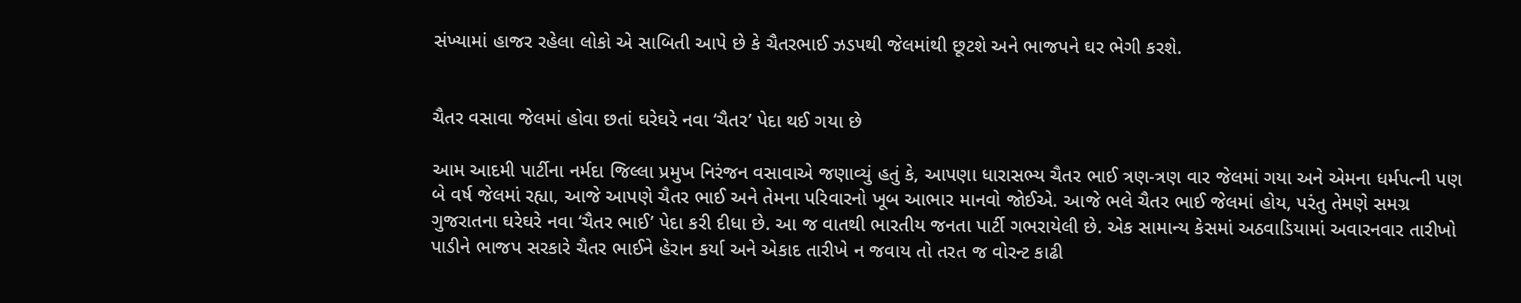સંખ્યામાં હાજર રહેલા લોકો એ સાબિતી આપે છે કે ચૈતરભાઈ ઝડપથી જેલમાંથી છૂટશે અને ભાજપને ઘર ભેગી કરશે.


ચૈતર વસાવા જેલમાં હોવા છતાં ઘરેઘરે નવા ‘ચૈતર’ પેદા થઈ ગયા છે

આમ આદમી પાર્ટીના નર્મદા જિલ્લા પ્રમુખ નિરંજન વસાવાએ જણાવ્યું હતું કે, આપણા ધારાસભ્ય ચૈતર ભાઈ ત્રણ-ત્રણ વાર જેલમાં ગયા અને એમના ધર્મપત્ની પણ બે વર્ષ જેલમાં રહ્યા, આજે આપણે ચૈતર ભાઈ અને તેમના પરિવારનો ખૂબ આભાર માનવો જોઈએ. આજે ભલે ચૈતર ભાઈ જેલમાં હોય, પરંતુ તેમણે સમગ્ર ગુજરાતના ઘરેઘરે નવા ‘ચૈતર ભાઈ’ પેદા કરી દીધા છે. આ જ વાતથી ભારતીય જનતા પાર્ટી ગભરાયેલી છે. એક સામાન્ય કેસમાં અઠવાડિયામાં અવારનવાર તારીખો પાડીને ભાજપ સરકારે ચૈતર ભાઈને હેરાન કર્યા અને એકાદ તારીખે ન જવાય તો તરત જ વોરન્ટ કાઢી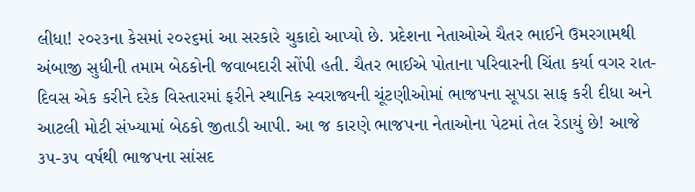લીધા! ૨૦૨૩ના કેસમાં ૨૦૨૬માં આ સરકારે ચુકાદો આપ્યો છે. પ્રદેશના નેતાઓએ ચૈતર ભાઈને ઉમરગામથી અંબાજી સુધીની તમામ બેઠકોની જવાબદારી સોંપી હતી. ચૈતર ભાઈએ પોતાના પરિવારની ચિંતા કર્યા વગર રાત-દિવસ એક કરીને દરેક વિસ્તારમાં ફરીને સ્થાનિક સ્વરાજ્યની ચૂંટણીઓમાં ભાજપના સૂપડા સાફ કરી દીધા અને આટલી મોટી સંખ્યામાં બેઠકો જીતાડી આપી. આ જ કારણે ભાજપના નેતાઓના પેટમાં તેલ રેડાયું છે! આજે ૩૫-૩૫ વર્ષથી ભાજપના સાંસદ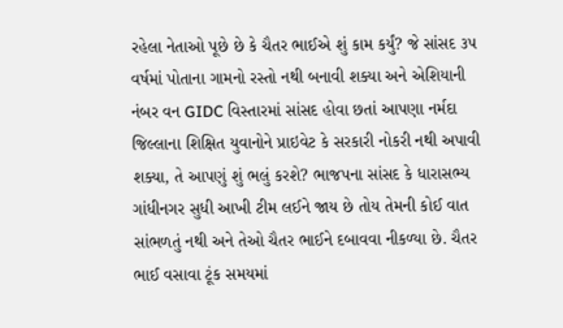રહેલા નેતાઓ પૂછે છે કે ચૈતર ભાઈએ શું કામ કર્યું? જે સાંસદ ૩૫ વર્ષમાં પોતાના ગામનો રસ્તો નથી બનાવી શક્યા અને એશિયાની નંબર વન GIDC વિસ્તારમાં સાંસદ હોવા છતાં આપણા નર્મદા જિલ્લાના શિક્ષિત યુવાનોને પ્રાઇવેટ કે સરકારી નોકરી નથી અપાવી શક્યા, તે આપણું શું ભલું કરશે? ભાજપના સાંસદ કે ધારાસભ્ય ગાંધીનગર સુધી આખી ટીમ લઈને જાય છે તોય તેમની કોઈ વાત સાંભળતું નથી અને તેઓ ચૈતર ભાઈને દબાવવા નીકળ્યા છે. ચૈતર ભાઈ વસાવા ટૂંક સમયમાં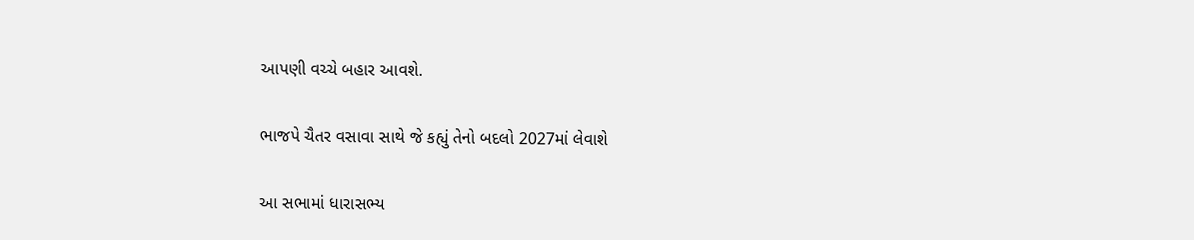આપણી વચ્ચે બહાર આવશે.

ભાજપે ચૈતર વસાવા સાથે જે કહ્યું તેનો બદલો 2027માં લેવાશે

આ સભામાં ધારાસભ્ય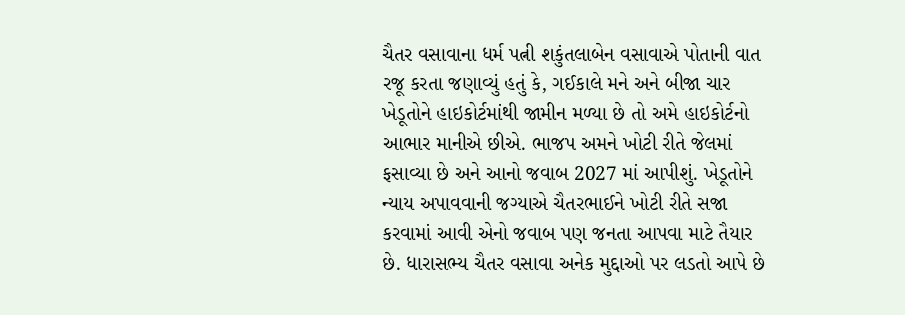ચૈતર વસાવાના ધર્મ પત્ની શકુંતલાબેન વસાવાએ પોતાની વાત રજૂ કરતા જણાવ્યું હતું કે, ગઈકાલે મને અને બીજા ચાર ખેડૂતોને હાઇકોર્ટમાંથી જામીન મળ્યા છે તો અમે હાઇકોર્ટનો આભાર માનીએ છીએ. ભાજપ અમને ખોટી રીતે જેલમાં ફસાવ્યા છે અને આનો જવાબ 2027 માં આપીશું. ખેડૂતોને ન્યાય અપાવવાની જગ્યાએ ચૈતરભાઈને ખોટી રીતે સજા કરવામાં આવી એનો જવાબ પણ જનતા આપવા માટે તૈયાર છે. ધારાસભ્ય ચૈતર વસાવા અનેક મુદ્દાઓ પર લડતો આપે છે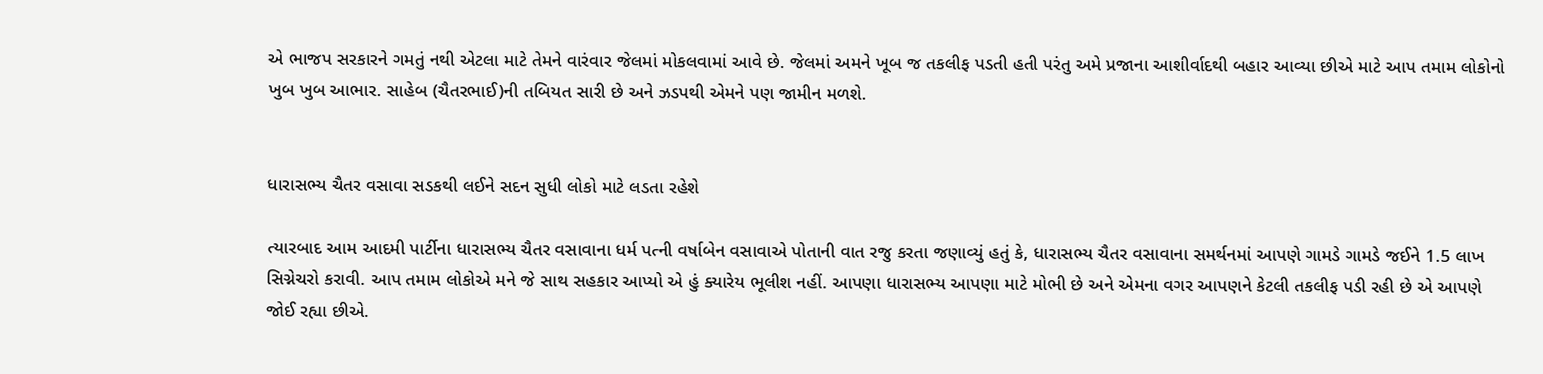એ ભાજપ સરકારને ગમતું નથી એટલા માટે તેમને વારંવાર જેલમાં મોકલવામાં આવે છે. જેલમાં અમને ખૂબ જ તકલીફ પડતી હતી પરંતુ અમે પ્રજાના આશીર્વાદથી બહાર આવ્યા છીએ માટે આપ તમામ લોકોનો ખુબ ખુબ આભાર. સાહેબ (ચૈતરભાઈ)ની તબિયત સારી છે અને ઝડપથી એમને પણ જામીન મળશે.


ધારાસભ્ય ચૈતર વસાવા સડકથી લઈને સદન સુધી લોકો માટે લડતા રહેશે

ત્યારબાદ આમ આદમી પાર્ટીના ધારાસભ્ય ચૈતર વસાવાના ધર્મ પત્ની વર્ષાબેન વસાવાએ પોતાની વાત રજુ કરતા જણાવ્યું હતું કે, ધારાસભ્ય ચૈતર વસાવાના સમર્થનમાં આપણે ગામડે ગામડે જઈને 1.5 લાખ સિગ્નેચરો કરાવી. આપ તમામ લોકોએ મને જે સાથ સહકાર આપ્યો એ હું ક્યારેય ભૂલીશ નહીં. આપણા ધારાસભ્ય આપણા માટે મોભી છે અને એમના વગર આપણને કેટલી તકલીફ પડી રહી છે એ આપણે જોઈ રહ્યા છીએ.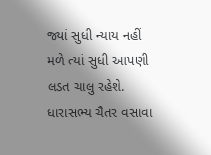જ્યાં સુધી ન્યાય નહીં મળે ત્યાં સુધી આપણી લડત ચાલુ રહેશે. ધારાસભ્ય ચૈતર વસાવા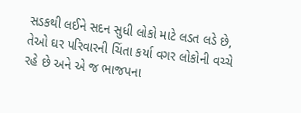સડકથી લઈને સદન સુધી લોકો માટે લડત લડે છે, તેઓ ઘર પરિવારની ચિંતા કર્યા વગર લોકોની વચ્ચે રહે છે અને એ જ ભાજપના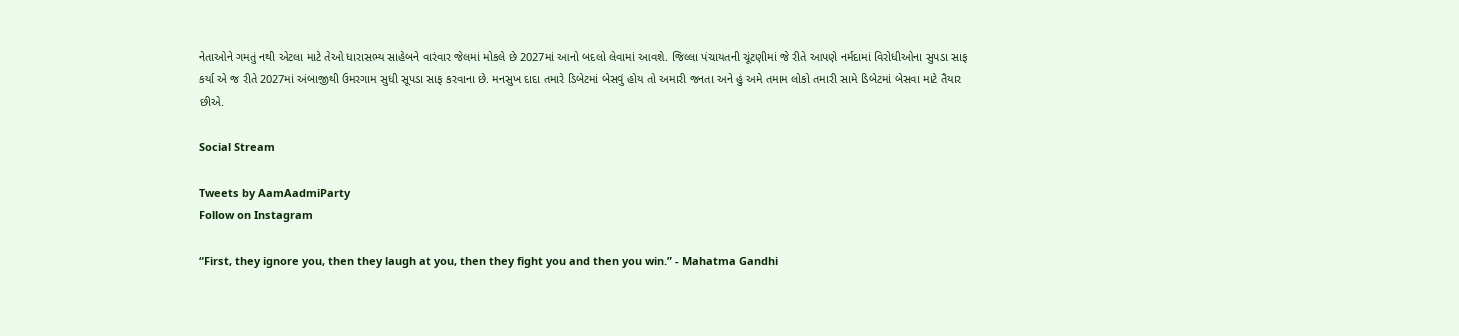નેતાઓને ગમતું નથી એટલા માટે તેઓ ધારાસભ્ય સાહેબને વારંવાર જેલમાં મોકલે છે 2027માં આનો બદલો લેવામાં આવશે. જિલ્લા પંચાયતની ચૂંટણીમાં જે રીતે આપણે નર્મદામાં વિરોધીઓના સુપડા સાફ કર્યા એ જ રીતે 2027માં અંબાજીથી ઉમરગામ સુધી સૂપડા સાફ કરવાના છે. મનસુખ દાદા તમારે ડિબેટમાં બેસવું હોય તો અમારી જનતા અને હું અમે તમામ લોકો તમારી સામે ડિબેટમાં બેસવા માટે તૈયાર છીએ.

Social Stream

Tweets by AamAadmiParty
Follow on Instagram

“First, they ignore you, then they laugh at you, then they fight you and then you win.” - Mahatma Gandhi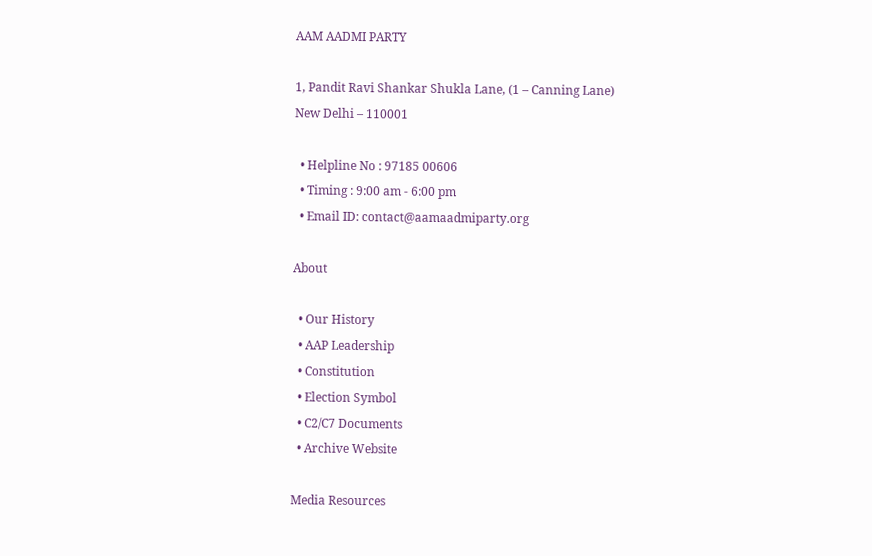AAM AADMI PARTY

1, Pandit Ravi Shankar Shukla Lane, (1 – Canning Lane)
New Delhi – 110001

  • Helpline No : 97185 00606
  • Timing : 9:00 am - 6:00 pm
  • Email ID: contact@aamaadmiparty.org

About

  • Our History
  • AAP Leadership
  • Constitution
  • Election Symbol
  • C2/C7 Documents
  • Archive Website

Media Resources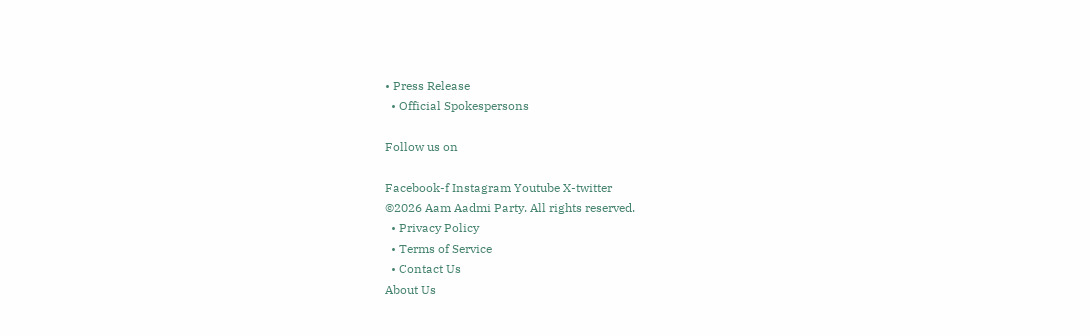• Press Release
  • Official Spokespersons

Follow us on

Facebook-f Instagram Youtube X-twitter
©2026 Aam Aadmi Party. All rights reserved.
  • Privacy Policy
  • Terms of Service
  • Contact Us
About Us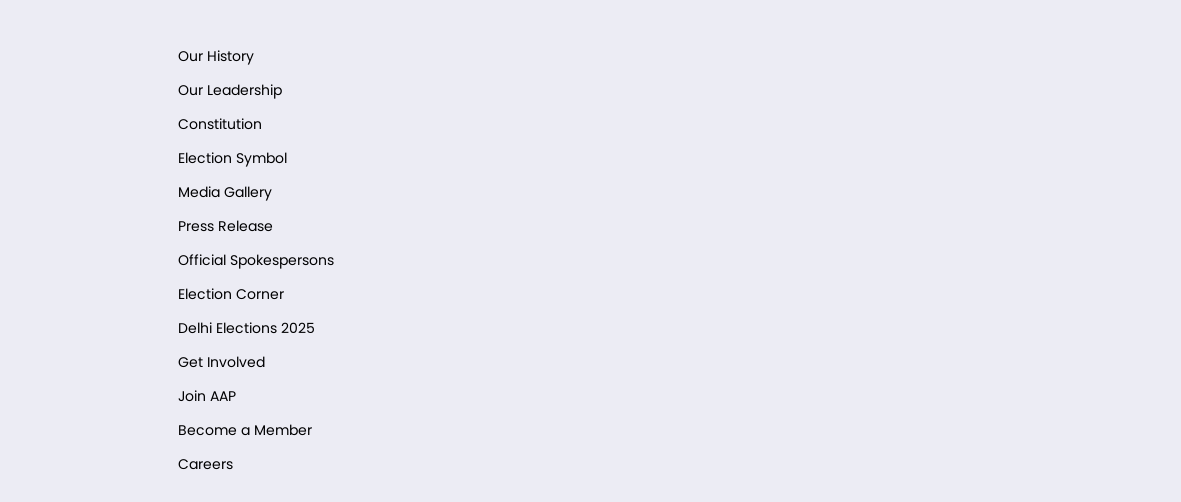Our History

Our Leadership

Constitution

Election Symbol

Media Gallery

Press Release

Official Spokespersons

Election Corner

Delhi Elections 2025

Get Involved

Join AAP

Become a Member

Careers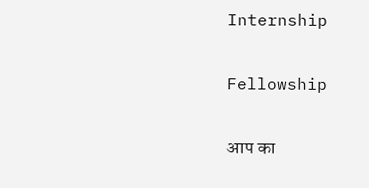Internship

Fellowship

आप का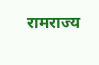रामराज्य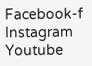Facebook-f Instagram Youtube